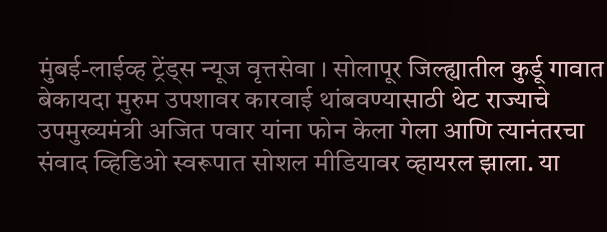मुंबई-लाईव्ह ट्रेंड्स न्यूज वृत्तसेवा । सोलापूर जिल्ह्यातील कुर्डू गावात बेकायदा मुरुम उपशावर कारवाई थांबवण्यासाठी थेट राज्याचे उपमुख्यमंत्री अजित पवार यांना फोन केला गेला आणि त्यानंतरचा संवाद व्हिडिओ स्वरूपात सोशल मीडियावर व्हायरल झाला. या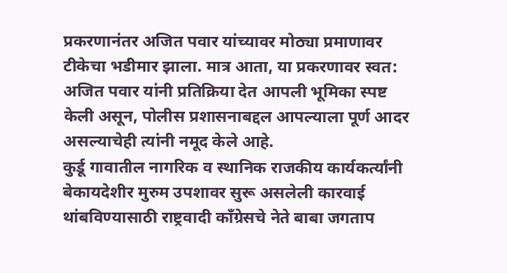प्रकरणानंतर अजित पवार यांच्यावर मोठ्या प्रमाणावर टीकेचा भडीमार झाला. मात्र आता, या प्रकरणावर स्वत: अजित पवार यांनी प्रतिक्रिया देत आपली भूमिका स्पष्ट केली असून, पोलीस प्रशासनाबद्दल आपल्याला पूर्ण आदर असल्याचेही त्यांनी नमूद केले आहे.
कुर्डू गावातील नागरिक व स्थानिक राजकीय कार्यकर्त्यांनी बेकायदेशीर मुरुम उपशावर सुरू असलेली कारवाई थांबविण्यासाठी राष्ट्रवादी काँग्रेसचे नेते बाबा जगताप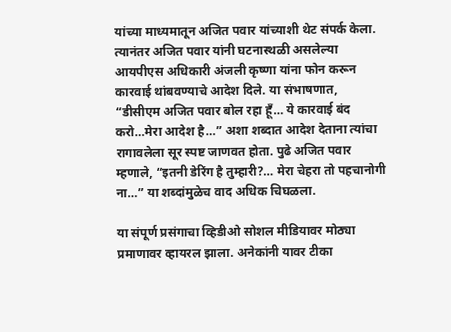यांच्या माध्यमातून अजित पवार यांच्याशी थेट संपर्क केला. त्यानंतर अजित पवार यांनी घटनास्थळी असलेल्या आयपीएस अधिकारी अंजली कृष्णा यांना फोन करून कारवाई थांबवण्याचे आदेश दिले. या संभाषणात, “डीसीएम अजित पवार बोल रहा हूँ… ये कारवाई बंद करो…मेरा आदेश है…” अशा शब्दात आदेश देताना त्यांचा रागावलेला सूर स्पष्ट जाणवत होता. पुढे अजित पवार म्हणाले, “इतनी डेरिंग है तुम्हारी?… मेरा चेहरा तो पहचानोगी ना…” या शब्दांमुळेच वाद अधिक चिघळला.

या संपूर्ण प्रसंगाचा व्हिडीओ सोशल मीडियावर मोठ्या प्रमाणावर व्हायरल झाला. अनेकांनी यावर टीका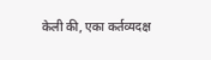केली की, एका कर्तव्यदक्ष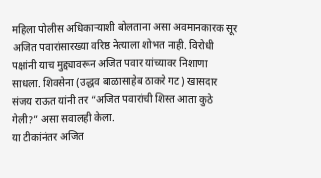महिला पोलीस अधिकाऱ्याशी बोलताना असा अवमानकारक सूर अजित पवारांसारख्या वरिष्ठ नेत्याला शोभत नाही. विरोधी पक्षांनी याच मुद्द्यावरून अजित पवार यांच्यावर निशाणा साधला. शिवसेना (उद्धव बाळासाहेब ठाकरे गट) खासदार संजय राऊत यांनी तर “अजित पवारांची शिस्त आता कुठे गेली?” असा सवालही केला.
या टीकांनंतर अजित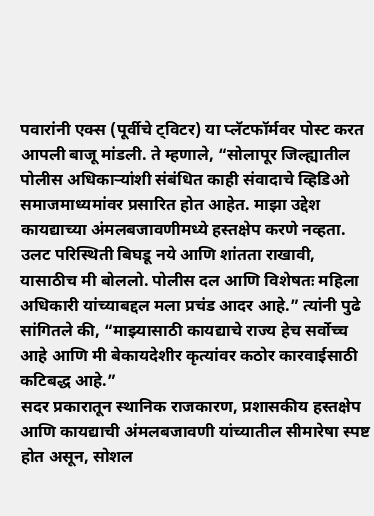पवारांनी एक्स (पूर्वीचे ट्विटर) या प्लॅटफॉर्मवर पोस्ट करत आपली बाजू मांडली. ते म्हणाले, “सोलापूर जिल्ह्यातील पोलीस अधिकाऱ्यांशी संबंधित काही संवादाचे व्हिडिओ समाजमाध्यमांवर प्रसारित होत आहेत. माझा उद्देश कायद्याच्या अंमलबजावणीमध्ये हस्तक्षेप करणे नव्हता. उलट परिस्थिती बिघडू नये आणि शांतता राखावी, यासाठीच मी बोललो. पोलीस दल आणि विशेषतः महिला अधिकारी यांच्याबद्दल मला प्रचंड आदर आहे.” त्यांनी पुढे सांगितले की, “माझ्यासाठी कायद्याचे राज्य हेच सर्वोच्च आहे आणि मी बेकायदेशीर कृत्यांवर कठोर कारवाईसाठी कटिबद्ध आहे.”
सदर प्रकारातून स्थानिक राजकारण, प्रशासकीय हस्तक्षेप आणि कायद्याची अंमलबजावणी यांच्यातील सीमारेषा स्पष्ट होत असून, सोशल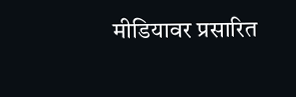मीडियावर प्रसारित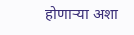होणाऱ्या अशा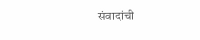संवादांची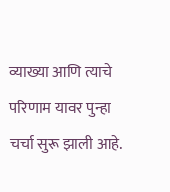व्याख्या आणि त्याचे परिणाम यावर पुन्हा चर्चा सुरू झाली आहे.